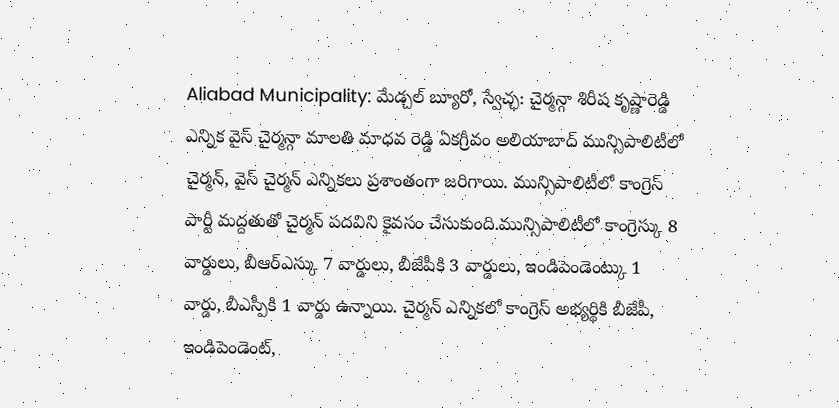Aliabad Municipality: మేడ్చల్ బ్యూరో, స్వేచ్ఛ: చైర్మన్గా శిరీష కృష్ణారెడ్డి ఎన్నిక వైస్ చైర్మన్గా మాలతి మాధవ రెడ్డి ఏకగ్రీవం అలియాబాద్ మున్సిపాలిటీలో చైర్మన్, వైస్ చైర్మన్ ఎన్నికలు ప్రశాంతంగా జరిగాయి. మున్సిపాలిటీలో కాంగ్రెస్ పార్టీ మద్దతుతో చైర్మన్ పదవిని కైవసం చేసుకుంది.మున్సిపాలిటీలో కాంగ్రెస్కు 8 వార్డులు, బీఆర్ఎస్కు 7 వార్డులు, బీజేపీకి 3 వార్డులు, ఇండిపెండెంట్కు 1 వార్డు, బీఎస్పీకి 1 వార్డు ఉన్నాయి. చైర్మన్ ఎన్నికలో కాంగ్రెస్ అభ్యర్థికి బీజేపీ, ఇండిపెండెంట్,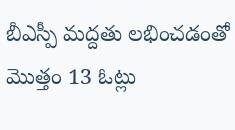బీఎస్పీ మద్దతు లభించడంతో మొత్తం 13 ఓట్లు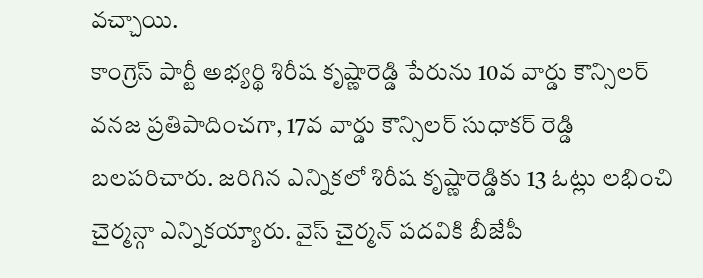వచ్చాయి.
కాంగ్రెస్ పార్టీ అభ్యర్థి శిరీష కృష్ణారెడ్డి పేరును 10వ వార్డు కౌన్సిలర్ వనజ ప్రతిపాదించగా, 17వ వార్డు కౌన్సిలర్ సుధాకర్ రెడ్డి బలపరిచారు. జరిగిన ఎన్నికలో శిరీష కృష్ణారెడ్డికు 13 ఓట్లు లభించి చైర్మన్గా ఎన్నికయ్యారు. వైస్ చైర్మన్ పదవికి బీజేపీ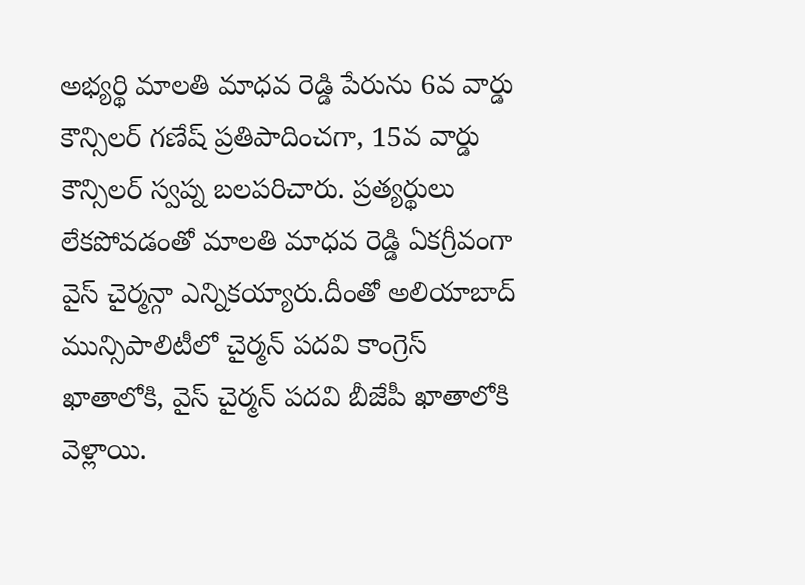అభ్యర్థి మాలతి మాధవ రెడ్డి పేరును 6వ వార్డు కౌన్సిలర్ గణేష్ ప్రతిపాదించగా, 15వ వార్డు కౌన్సిలర్ స్వప్న బలపరిచారు. ప్రత్యర్థులు లేకపోవడంతో మాలతి మాధవ రెడ్డి ఏకగ్రీవంగా వైస్ చైర్మన్గా ఎన్నికయ్యారు.దీంతో అలియాబాద్ మున్సిపాలిటీలో చైర్మన్ పదవి కాంగ్రెస్ ఖాతాలోకి, వైస్ చైర్మన్ పదవి బీజేపీ ఖాతాలోకి వెళ్లాయి.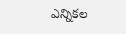ఎన్నికల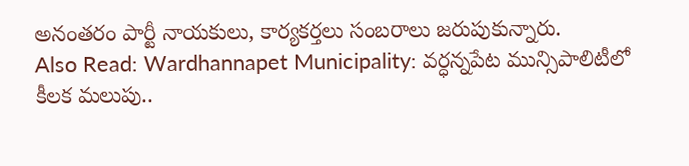అనంతరం పార్టీ నాయకులు, కార్యకర్తలు సంబరాలు జరుపుకున్నారు.
Also Read: Wardhannapet Municipality: వర్ధన్నపేట మున్సిపాలిటీలో కీలక మలుపు..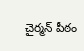చైర్మన్ పీఠం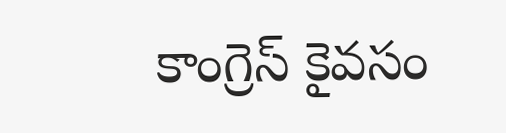కాంగ్రెస్ కైవసం